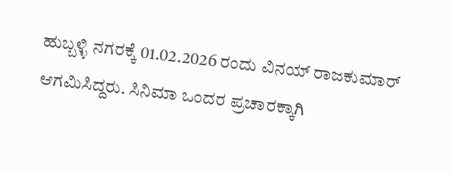ಹುಬ್ಬಳ್ಳಿ ನಗರಕ್ಕೆ 01.02.2026 ರಂದು ವಿನಯ್ ರಾಜಕುಮಾರ್ ಆಗಮಿಸಿದ್ದರು. ಸಿನಿಮಾ ಒಂದರ ಪ್ರಚಾರಕ್ಕಾಗಿ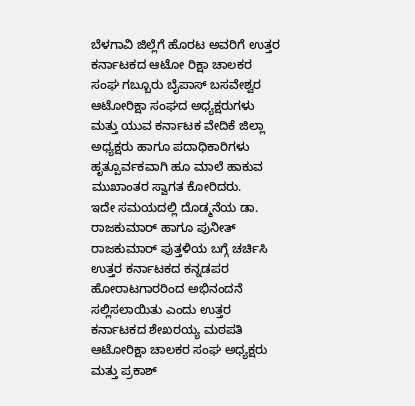ಬೆಳಗಾವಿ ಜಿಲ್ಲೆಗೆ ಹೊರಟ ಅವರಿಗೆ ಉತ್ತರ ಕರ್ನಾಟಕದ ಆಟೋ ರಿಕ್ಷಾ ಚಾಲಕರ ಸಂಘ ಗಬ್ಬೂರು ಬೈಪಾಸ್ ಬಸವೇಶ್ವರ ಆಟೋರಿಕ್ಷಾ ಸಂಘದ ಅಧ್ಯಕ್ಷರುಗಳು ಮತ್ತು ಯುವ ಕರ್ನಾಟಕ ವೇದಿಕೆ ಜಿಲ್ಲಾ ಅಧ್ಯಕ್ಷರು ಹಾಗೂ ಪದಾಧಿಕಾರಿಗಳು ಹೃತ್ಪೂರ್ವಕವಾಗಿ ಹೂ ಮಾಲೆ ಹಾಕುವ ಮುಖಾಂತರ ಸ್ವಾಗತ ಕೋರಿದರು.
ಇದೇ ಸಮಯದಲ್ಲಿ ದೊಡ್ಮನೆಯ ಡಾ. ರಾಜಕುಮಾರ್ ಹಾಗೂ ಪುನೀತ್ ರಾಜಕುಮಾರ್ ಪುತ್ತಳಿಯ ಬಗ್ಗೆ ಚರ್ಚಿಸಿ ಉತ್ತರ ಕರ್ನಾಟಕದ ಕನ್ನಡಪರ ಹೋರಾಟಗಾರರಿಂದ ಅಭಿನಂದನೆ ಸಲ್ಲಿಸಲಾಯಿತು ಎಂದು ಉತ್ತರ ಕರ್ನಾಟಕದ ಶೇಖರಯ್ಯ ಮಠಪತಿ ಆಟೋರಿಕ್ಷಾ ಚಾಲಕರ ಸಂಘ ಅಧ್ಯಕ್ಷರು ಮತ್ತು ಪ್ರಕಾಶ್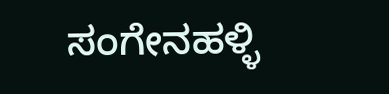ಸಂಗೇನಹಳ್ಳಿ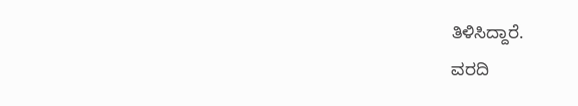ತಿಳಿಸಿದ್ದಾರೆ.
ವರದಿ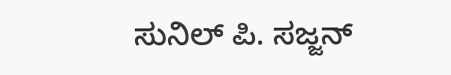ಸುನಿಲ್ ಪಿ. ಸಜ್ಜನ್